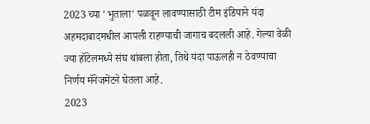2023 च्या 'भुताला' पळवून लावण्यासाठी टीम इंडियाने यंदा अहमदाबादमधील आपली राहण्याची जागाच बदलली आहे. गेल्या वेळी ज्या हॉटेलमध्ये संघ थांबला होता, तिथे यंदा पाऊलही न ठेवण्याचा निर्णय मॅनेजमेंटने घेतला आहे.
2023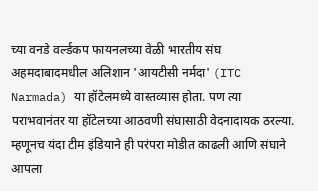च्या वनडे वर्ल्डकप फायनलच्या वेळी भारतीय संघ अहमदाबादमधील अलिशान 'आयटीसी नर्मदा' (ITC Narmada) या हॉटेलमध्ये वास्तव्यास होता. पण त्या पराभवानंतर या हॉटेलच्या आठवणी संघासाठी वेदनादायक ठरल्या. म्हणूनच यंदा टीम इंडियाने ही परंपरा मोडीत काढली आणि संघाने आपला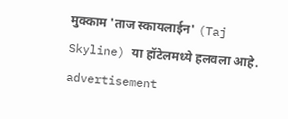मुक्काम 'ताज स्कायलाईन' (Taj Skyline) या हॉटेलमध्ये हलवला आहे.
advertisement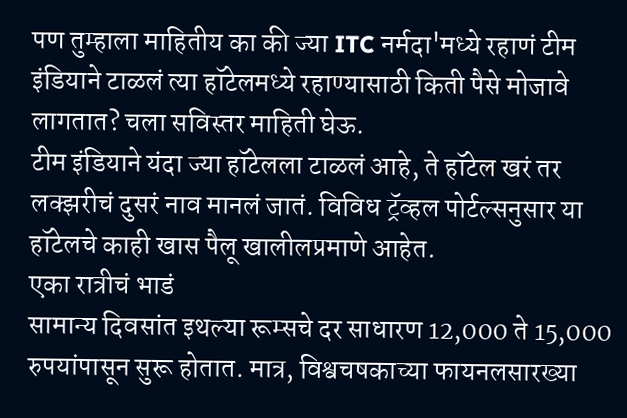पण तुम्हाला माहितीय का की ज्या ITC नर्मदा'मध्ये रहाणं टीम इंडियाने टाळलं त्या हॉटेलमध्ये रहाण्यासाठी किती पैसे मोजावे लागतात? चला सविस्तर माहिती घेऊ.
टीम इंडियाने यंदा ज्या हॉटेलला टाळलं आहे, ते हॉटेल खरं तर लक्झरीचं दुसरं नाव मानलं जातं. विविध ट्रॅव्हल पोर्टल्सनुसार या हॉटेलचे काही खास पैलू खालीलप्रमाणे आहेत.
एका रात्रीचं भाडं
सामान्य दिवसांत इथल्या रूम्सचे दर साधारण 12,000 ते 15,000 रुपयांपासून सुरू होतात. मात्र, विश्वचषकाच्या फायनलसारख्या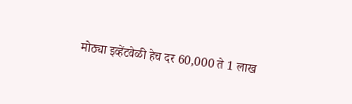मोठ्या इव्हेंटवेळी हेच दर 60,000 ते 1 लाख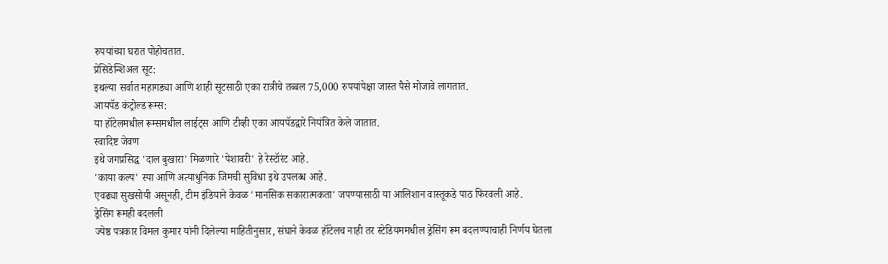रुपयांच्या घरात पोहोचतात.
प्रेसिडेन्शिअल सूट:
इथल्या सर्वात महागड्या आणि शाही सूटसाठी एका रात्रीचे तब्बल 75,000 रुपयांपेक्षा जास्त पैसे मोजावे लागतात.
आयपॅड कंट्रोल्ड रूम्स:
या हॉटेलमधील रूम्समधील लाईट्स आणि टीव्ही एका आयपॅडद्वारे नियंत्रित केले जातात.
स्वादिष्ट जेवण
इथे जगप्रसिद्ध 'दाल बुखारा' मिळणारे 'पेशावरी' हे रेस्टॉरंट आहे.
'काया कल्प' स्पा आणि अत्याधुनिक जिमची सुविधा इथे उपलब्ध आहे.
एवढ्या सुखसोयी असूनही, टीम इंडियाने केवळ 'मानसिक सकारात्मकता' जपण्यासाठी या आलिशान वास्तूकडे पाठ फिरवली आहे.
ड्रेसिंग रूमही बदलली
ज्येष्ठ पत्रकार विमल कुमार यांनी दिलेल्या माहितीनुसार, संघाने केवळ हॉटेलच नाही तर स्टेडियममधील ड्रेसिंग रूम बदलण्याचाही निर्णय घेतला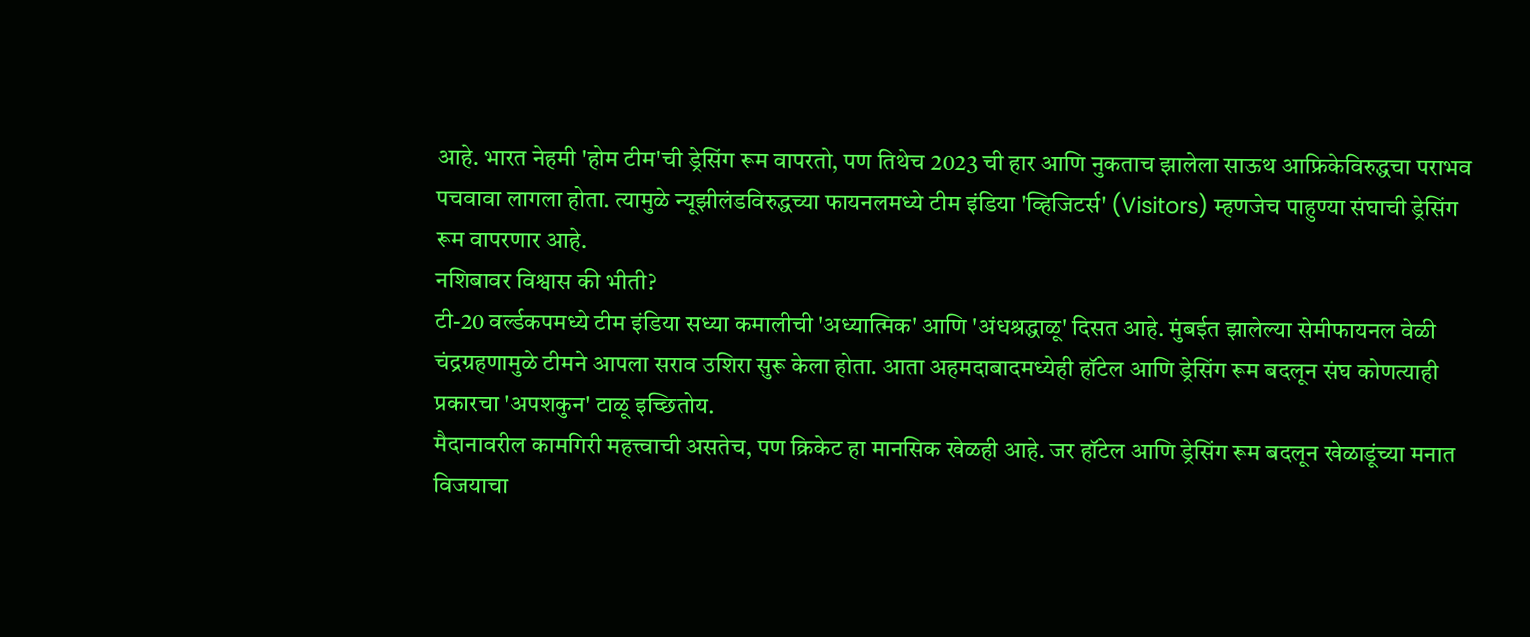आहे. भारत नेहमी 'होम टीम'ची ड्रेसिंग रूम वापरतो, पण तिथेच 2023 ची हार आणि नुकताच झालेला साऊथ आफ्रिकेविरुद्धचा पराभव पचवावा लागला होता. त्यामुळे न्यूझीलंडविरुद्धच्या फायनलमध्ये टीम इंडिया 'व्हिजिटर्स' (Visitors) म्हणजेच पाहुण्या संघाची ड्रेसिंग रूम वापरणार आहे.
नशिबावर विश्वास की भीती?
टी-20 वर्ल्डकपमध्ये टीम इंडिया सध्या कमालीची 'अध्यात्मिक' आणि 'अंधश्रद्धाळू' दिसत आहे. मुंबईत झालेल्या सेमीफायनल वेळी चंद्रग्रहणामुळे टीमने आपला सराव उशिरा सुरू केला होता. आता अहमदाबादमध्येही हॉटेल आणि ड्रेसिंग रूम बदलून संघ कोणत्याही प्रकारचा 'अपशकुन' टाळू इच्छितोय.
मैदानावरील कामगिरी महत्त्वाची असतेच, पण क्रिकेट हा मानसिक खेळही आहे. जर हॉटेल आणि ड्रेसिंग रूम बदलून खेळाडूंच्या मनात विजयाचा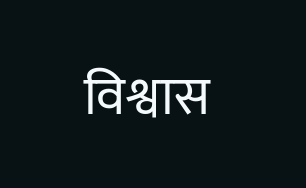विश्वास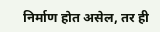निर्माण होत असेल, तर ही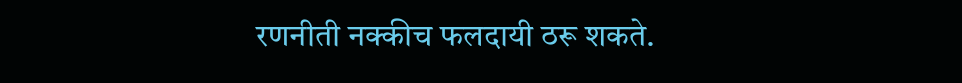रणनीती नक्कीच फलदायी ठरू शकते.